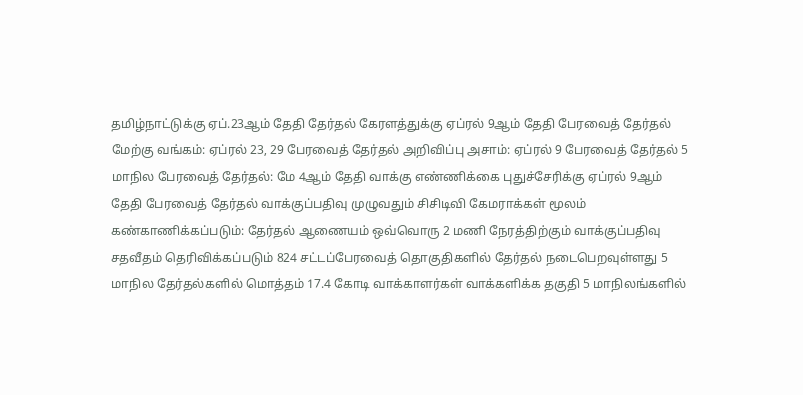தமிழ்நாட்டுக்கு ஏப்.23ஆம் தேதி தேர்தல் கேரளத்துக்கு ஏப்ரல் 9ஆம் தேதி பேரவைத் தேர்தல் மேற்கு வங்கம்: ஏப்ரல் 23, 29 பேரவைத் தேர்தல் அறிவிப்பு அசாம்: ஏப்ரல் 9 பேரவைத் தேர்தல் 5 மாநில பேரவைத் தேர்தல்: மே 4ஆம் தேதி வாக்கு எண்ணிக்கை புதுச்சேரிக்கு ஏப்ரல் 9ஆம் தேதி பேரவைத் தேர்தல் வாக்குப்பதிவு முழுவதும் சிசிடிவி கேமராக்கள் மூலம் கண்காணிக்கப்படும்: தேர்தல் ஆணையம் ஒவ்வொரு 2 மணி நேரத்திற்கும் வாக்குப்பதிவு சதவீதம் தெரிவிக்கப்படும் 824 சட்டப்பேரவைத் தொகுதிகளில் தேர்தல் நடைபெறவுள்ளது 5 மாநில தேர்தல்களில் மொத்தம் 17.4 கோடி வாக்காளர்கள் வாக்களிக்க தகுதி 5 மாநிலங்களில்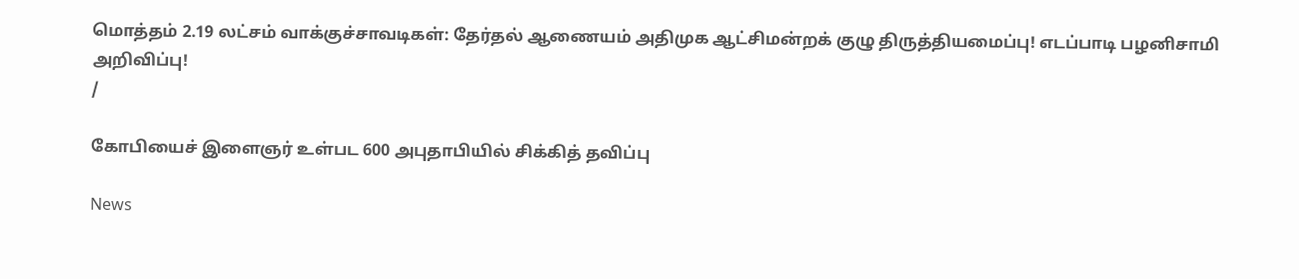மொத்தம் 2.19 லட்சம் வாக்குச்சாவடிகள்: தேர்தல் ஆணையம் அதிமுக ஆட்சிமன்றக் குழு திருத்தியமைப்பு! எடப்பாடி பழனிசாமி அறிவிப்பு!
/

கோபியைச் இளைஞர் உள்பட 600 அபுதாபியில் சிக்கித் தவிப்பு

News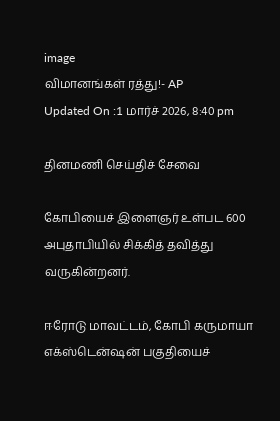image
விமானங்கள் ரத்து!- AP
Updated On :1 மார்ச் 2026, 8:40 pm

தினமணி செய்திச் சேவை

கோபியைச் இளைஞர் உள்பட 600 அபுதாபியில் சிக்கித் தவித்து வருகின்றனர்.

ஈரோடு மாவட்டம், கோபி கருமாயா எக்ஸ்டென்ஷன் பகுதியைச்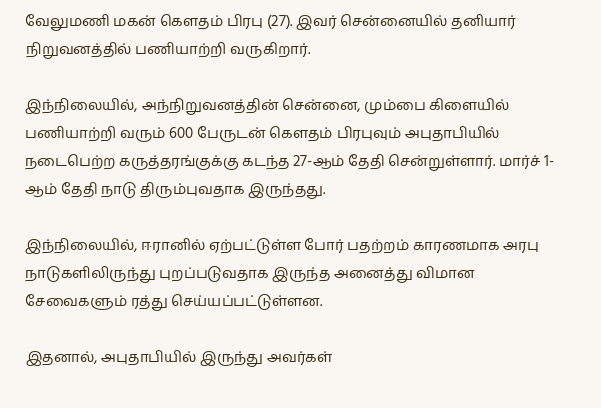வேலுமணி மகன் கெளதம் பிரபு (27). இவர் சென்னையில் தனியார் நிறுவனத்தில் பணியாற்றி வருகிறார்.

இந்நிலையில், அந்நிறுவனத்தின் சென்னை, மும்பை கிளையில் பணியாற்றி வரும் 600 பேருடன் கெளதம் பிரபுவும் அபுதாபியில் நடைபெற்ற கருத்தரங்குக்கு கடந்த 27-ஆம் தேதி சென்றுள்ளார். மார்ச் 1-ஆம் தேதி நாடு திரும்புவதாக இருந்தது.

இந்நிலையில், ஈரானில் ஏற்பட்டுள்ள போர் பதற்றம் காரணமாக அரபு நாடுகளிலிருந்து புறப்படுவதாக இருந்த அனைத்து விமான சேவைகளும் ரத்து செய்யப்பட்டுள்ளன.

இதனால், அபுதாபியில் இருந்து அவர்கள்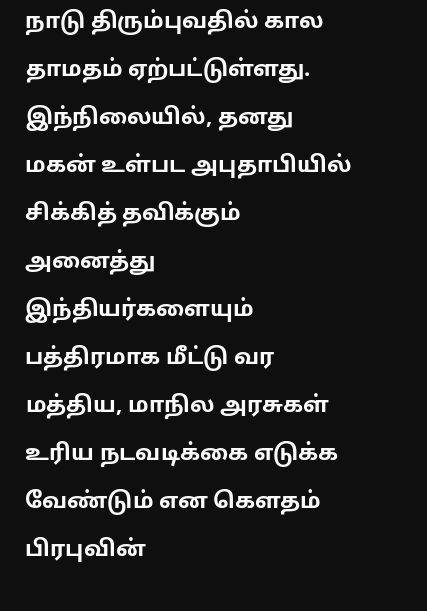நாடு திரும்புவதில் கால தாமதம் ஏற்பட்டுள்ளது. இந்நிலையில், தனது மகன் உள்பட அபுதாபியில் சிக்கித் தவிக்கும் அனைத்து இந்தியர்களையும் பத்திரமாக மீட்டு வர மத்திய, மாநில அரசுகள் உரிய நடவடிக்கை எடுக்க வேண்டும் என கெளதம் பிரபுவின்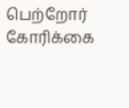பெற்றோர் கோரிக்கை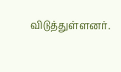விடுத்துள்ளனர்.